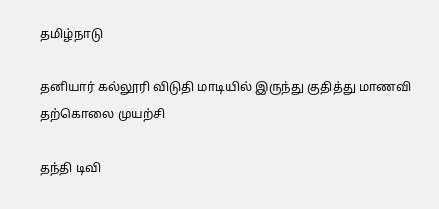தமிழ்நாடு

தனியார் கல்லூரி விடுதி மாடியில் இருந்து குதித்து மாணவி தற்கொலை முயற்சி

தந்தி டிவி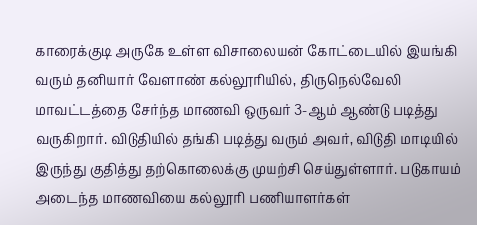காரைக்குடி அருகே உள்ள விசாலையன் கோட்டையில் இயங்கி வரும் தனியார் வேளாண் கல்லூரியில், திருநெல்வேலி மாவட்டத்தை சேர்ந்த மாணவி ஒருவர் 3-ஆம் ஆண்டு படித்து வருகிறார். விடுதியில் தங்கி படித்து வரும் அவர், விடுதி மாடியில் இருந்து குதித்து தற்கொலைக்கு முயற்சி செய்துள்ளார். படுகாயம் அடைந்த மாணவியை கல்லூரி பணியாளர்கள்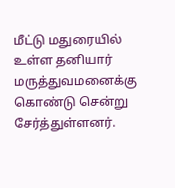மீட்டு மதுரையில் உள்ள தனியார் மருத்துவமனைக்கு கொண்டு சென்று சேர்த்துள்ளனர்.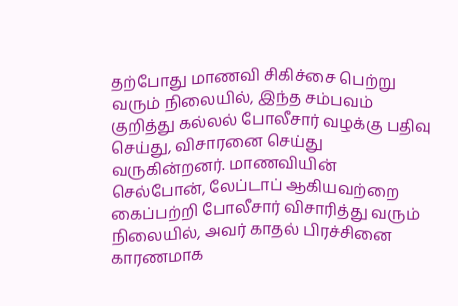தற்போது மாணவி சிகிச்சை பெற்று வரும் நிலையில், இந்த சம்பவம் குறித்து கல்லல் போலீசார் வழக்கு பதிவு செய்து, விசாரனை செய்து வருகின்றனர். மாணவியின் செல்போன், லேப்டாப் ஆகியவற்றை கைப்பற்றி போலீசார் விசாரித்து வரும் நிலையில், அவர் காதல் பிரச்சினை காரணமாக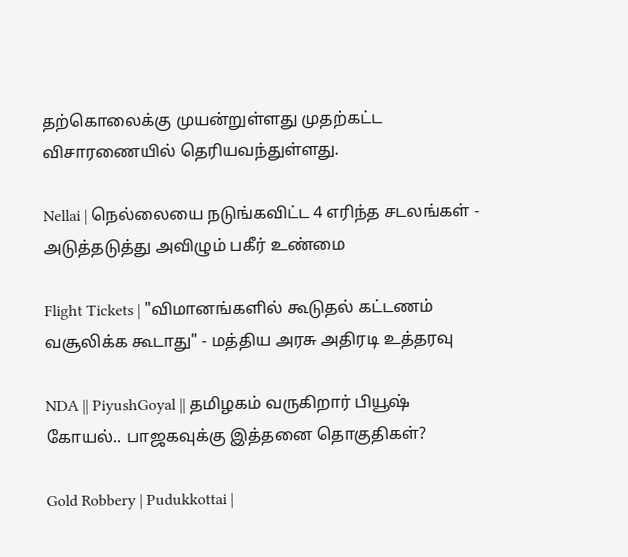தற்கொலைக்கு முயன்றுள்ளது முதற்கட்ட விசாரணையில் தெரியவந்துள்ளது.

Nellai | நெல்லையை நடுங்கவிட்ட 4 எரிந்த சடலங்கள் - அடுத்தடுத்து அவிழும் பகீர் உண்மை

Flight Tickets | "விமானங்களில் கூடுதல் கட்டணம் வசூலிக்க கூடாது" - மத்திய அரசு அதிரடி உத்தரவு

NDA || PiyushGoyal || தமிழகம் வருகிறார் பியூஷ் கோயல்.. பாஜகவுக்கு இத்தனை தொகுதிகள்?

Gold Robbery | Pudukkottai |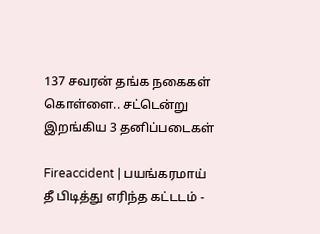137 சவரன் தங்க நகைகள் கொள்ளை.. சட்டென்று இறங்கிய 3 தனிப்படைகள்

Fireaccident | பயங்கரமாய் தீ பிடித்து எரிந்த கட்டடம் -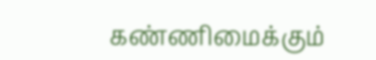கண்ணிமைக்கும்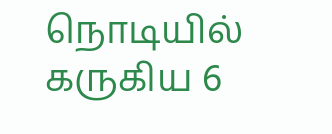நொடியில் கருகிய 6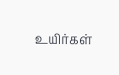உயிர்கள்